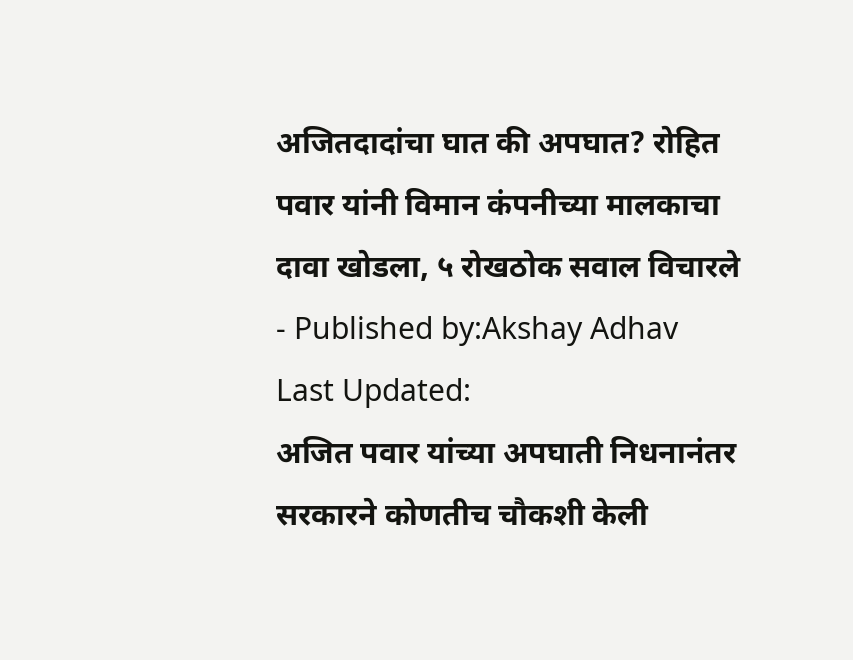अजितदादांचा घात की अपघात? रोहित पवार यांनी विमान कंपनीच्या मालकाचा दावा खोडला, ५ रोखठोक सवाल विचारले
- Published by:Akshay Adhav
Last Updated:
अजित पवार यांच्या अपघाती निधनानंतर सरकारने कोणतीच चौकशी केली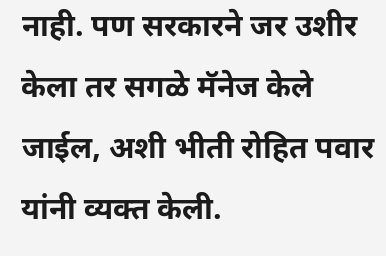नाही. पण सरकारने जर उशीर केला तर सगळे मॅनेज केले जाईल, अशी भीती रोहित पवार यांनी व्यक्त केली.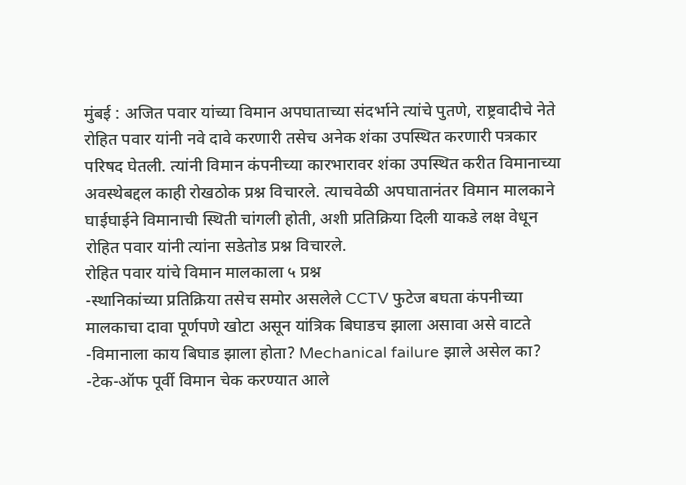मुंबई : अजित पवार यांच्या विमान अपघाताच्या संदर्भाने त्यांचे पुतणे, राष्ट्रवादीचे नेते रोहित पवार यांनी नवे दावे करणारी तसेच अनेक शंका उपस्थित करणारी पत्रकार परिषद घेतली. त्यांनी विमान कंपनीच्या कारभारावर शंका उपस्थित करीत विमानाच्या अवस्थेबद्दल काही रोखठोक प्रश्न विचारले. त्याचवेळी अपघातानंतर विमान मालकाने घाईघाईने विमानाची स्थिती चांगली होती, अशी प्रतिक्रिया दिली याकडे लक्ष वेधून रोहित पवार यांनी त्यांना सडेतोड प्रश्न विचारले.
रोहित पवार यांचे विमान मालकाला ५ प्रश्न
-स्थानिकांच्या प्रतिक्रिया तसेच समोर असलेले CCTV फुटेज बघता कंपनीच्या मालकाचा दावा पूर्णपणे खोटा असून यांत्रिक बिघाडच झाला असावा असे वाटते
-विमानाला काय बिघाड झाला होता? Mechanical failure झाले असेल का?
-टेक-ऑफ पूर्वी विमान चेक करण्यात आले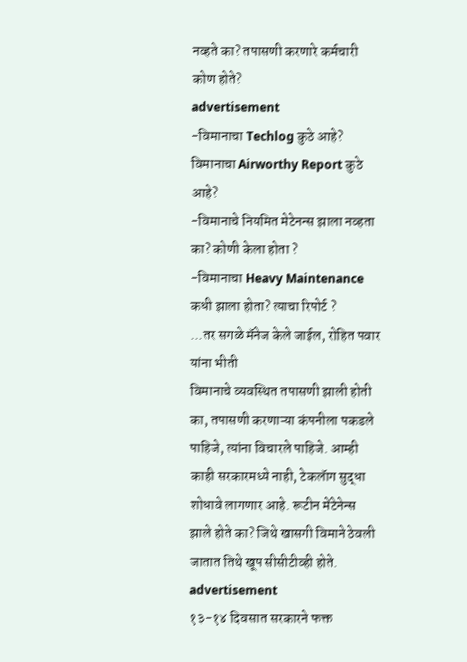नव्हते का? तपासणी करणारे कर्मचारी कोण होते?
advertisement
-विमानाचा Techlog कुठे आहे? विमानाचा Airworthy Report कुठे आहे?
-विमानाचे नियमित मेटेनन्स झाला नव्हता का? कोणी केला होता ?
-विमानाचा Heavy Maintenance कधी झाला होता? त्याचा रिपोर्ट ?
...तर सगळे मॅनेज केले जाईल, रोहित पवार यांना भीती
विमानाचे व्यवस्थित तपासणी झाली होती का, तपासणी करणाऱ्या कंपनीला पकडले पाहिजे, त्यांना विचारले पाहिजे. आम्ही काही सरकारमध्ये नाही, टेकलॅाग सुद्धा शोधावे लागणार आहे. रूटीन मेंटेनेन्स झाले होते का? जिथे खासगी विमाने ठेवली जातात तिथे खूप सीसीटीव्ही होते.
advertisement
१३-१४ दिवसात सरकारने फक्त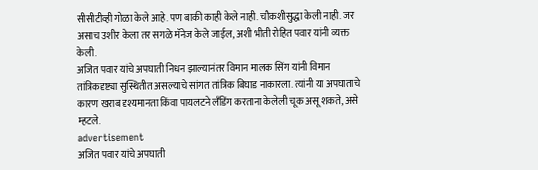सीसीटीव्ही गोळा केले आहे. पण बाकी काही केले नाही. चौकशीसुद्धा केली नाही. जर असाच उशीर केला तर सगळे मॅनेज केले जाईल, अशी भीती रोहित पवार यांनी व्यक्त केली.
अजित पवार यांचे अपघाती निधन झाल्यानंतर विमान मालक सिंग यांनी विमान तांत्रिकदृष्ट्या सुस्थितीत असल्याचे सांगत तांत्रिक बिघाड नाकारला. त्यांनी या अपघाताचे कारण खराब दृश्यमानता किंवा पायलटने लँडिंग करताना केलेली चूक असू शकते, असे म्हटले.
advertisement
अजित पवार यांचे अपघाती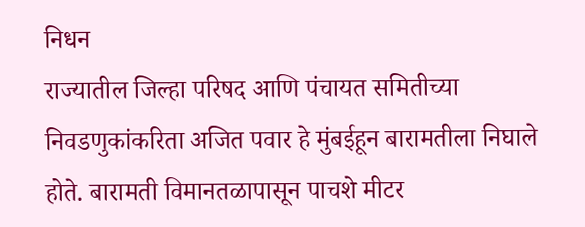निधन
राज्यातील जिल्हा परिषद आणि पंचायत समितीच्या निवडणुकांकरिता अजित पवार हे मुंबईहून बारामतीला निघाले होते. बारामती विमानतळापासून पाचशे मीटर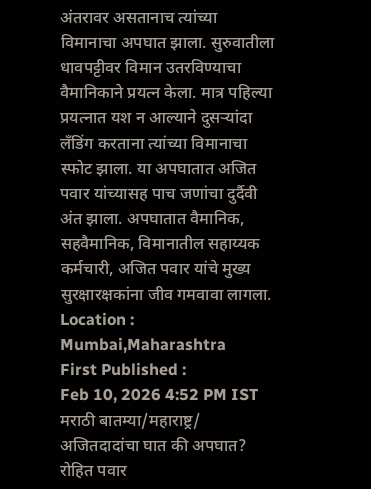अंतरावर असतानाच त्यांच्या विमानाचा अपघात झाला. सुरुवातीला धावपट्टीवर विमान उतरविण्याचा वैमानिकाने प्रयत्न केला. मात्र पहिल्या प्रयत्नात यश न आल्याने दुसऱ्यांदा लँडिंग करताना त्यांच्या विमानाचा स्फोट झाला. या अपघातात अजित पवार यांच्यासह पाच जणांचा दुर्दैवी अंत झाला. अपघातात वैमानिक, सहवैमानिक, विमानातील सहाय्यक कर्मचारी, अजित पवार यांचे मुख्य सुरक्षारक्षकांना जीव गमवावा लागला.
Location :
Mumbai,Maharashtra
First Published :
Feb 10, 2026 4:52 PM IST
मराठी बातम्या/महाराष्ट्र/
अजितदादांचा घात की अपघात? रोहित पवार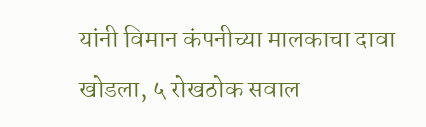यांनी विमान कंपनीच्या मालकाचा दावा खोडला, ५ रोखठोक सवाल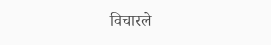विचारले